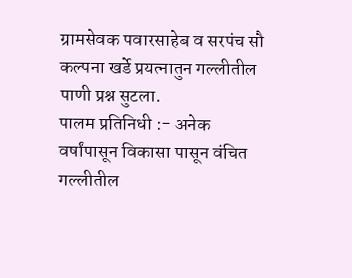ग्रामसेवक पवारसाहेब व सरपंच सौ कल्पना खर्डे प्रयत्नातुन गल्लीतील पाणी प्रश्न सुटला.
पालम प्रतिनिधी :- अनेक वर्षांपासून विकासा पासून वंचित गल्लीतील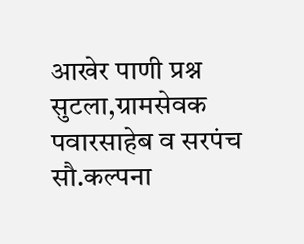आखेर पाणी प्रश्न सुटला,ग्रामसेवक पवारसाहेब व सरपंच सौ.कल्पना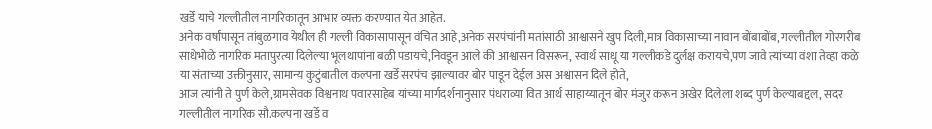खर्डे याचे गल्लीतील नागरिकातून आभार व्यक्त करण्यात येत आहेत.
अनेक वर्षांपासून तांबुळगाव येथील ही गल्ली विकासापासून वंचित आहे,अनेक सरपंचांनी मतांसाठी आश्वासने खुप दिली,मात्र विकासाच्या नावान बोंबाबोंब, गल्लीतील गोरगरीब साधेभोळे नागरिक मतापुरत्या दिलेल्या भूलथापांना बळी पडायचे,निवडून आले की आश्वासन विसरून, स्वार्थ साधू या गल्लीकडे दुर्लक्ष करायचे,पण जावे त्यांच्या वंशा तेव्हा कळे या संताच्या उक्तीनुसार, सामान्य कुटुंबातील कल्पना खर्डे सरपंच झाल्यावर बोर पाडून देईल अस अश्वासन दिले होते,
आज त्यांनी ते पुर्ण केले,ग्रामसेवक विश्वनाथ पवारसाहेब यांच्या मार्गदर्शनानुसार पंधराव्या वित आर्थ साहाय्यातून बोर मंजुर करून अखेर दिलेला शब्द पुर्ण केल्याबद्दल, सदर गल्लीतील नागरिक सौ.कल्पना खर्डे व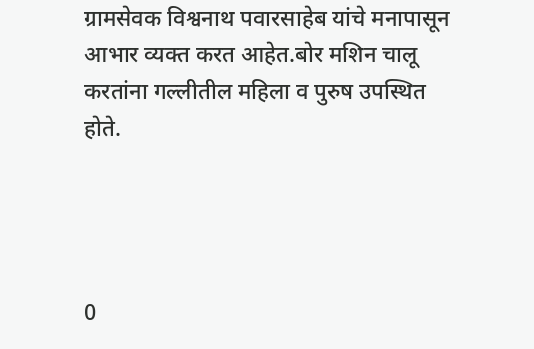ग्रामसेवक विश्वनाथ पवारसाहेब यांचे मनापासून आभार व्यक्त करत आहेत.बोर मशिन चालू करतांना गल्लीतील महिला व पुरुष उपस्थित होते.




0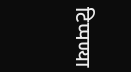टिप्पण्या